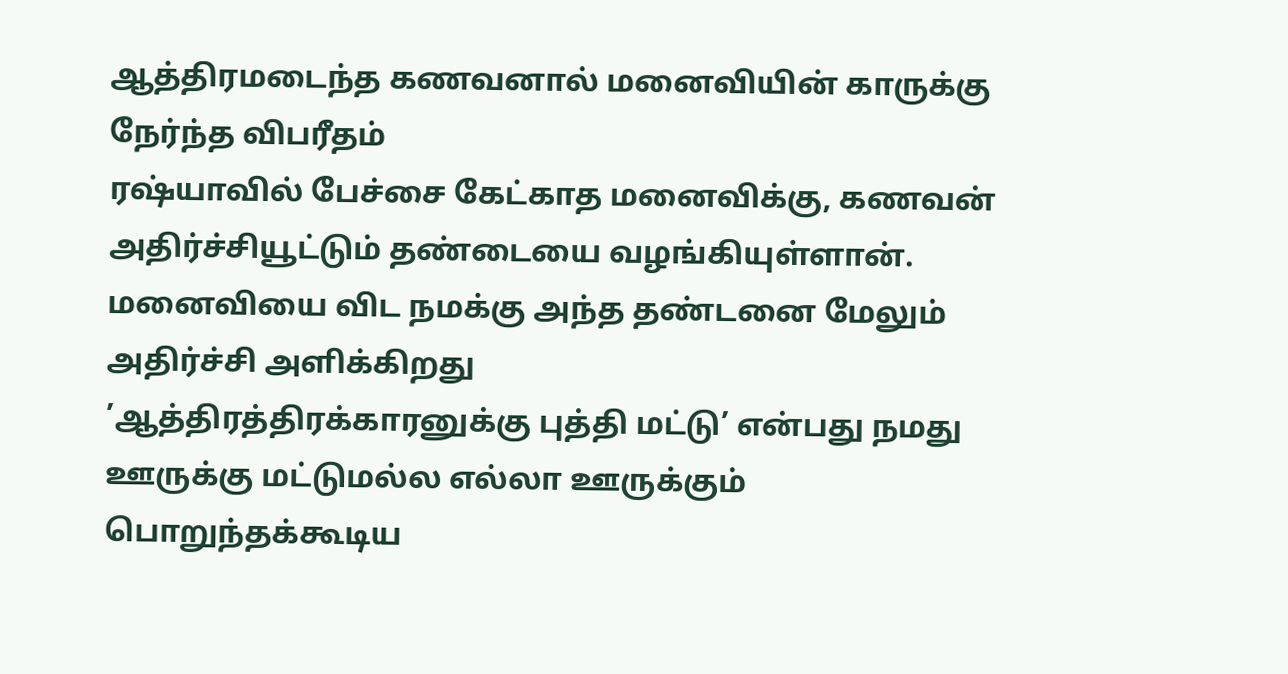ஆத்திரமடைந்த கணவனால் மனைவியின் காருக்கு நேர்ந்த விபரீதம்
ரஷ்யாவில் பேச்சை கேட்காத மனைவிக்கு, கணவன் அதிர்ச்சியூட்டும் தண்டையை வழங்கியுள்ளான். மனைவியை விட நமக்கு அந்த தண்டனை மேலும் அதிர்ச்சி அளிக்கிறது
’ஆத்திரத்திரக்காரனுக்கு புத்தி மட்டு’ என்பது நமது ஊருக்கு மட்டுமல்ல எல்லா ஊருக்கும் பொறுந்தக்கூடிய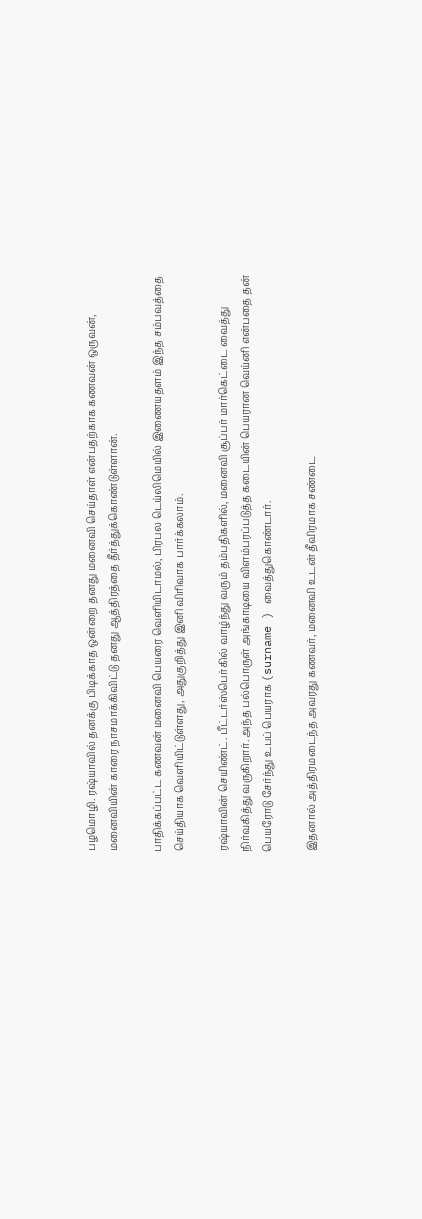பழமொழி. ரஷ்யாவில் தனக்கு பிடிக்காத ஒன்றை தனது மனைவி செய்தாள் என்பதற்காக கணவன் ஒருவன், மனைவியின் காரை நாசமாக்கிவிட்டு தனது ஆத்திரத்தை தீர்த்துக்கொண்டுள்ளான்.

பாதிக்கப்பட்ட கணவன் மனைவி பெயரை வெளியிடாமல், பிரபல டெய்லிமெயில் இணையதளம் இந்த சம்பவத்தை செய்தியாக வெளியிட்டுள்ளது, அதுகுறித்து இனி விரிவாக பார்க்கலாம்.

ரஷ்யாவின் செயிண்ட். பீட்டர்ஸ்பெர்கில் வாழ்ந்து வரும் தம்பதிகளில், மனைவி சூப்பர் மார்கெட்டை வைத்து நிர்வகித்து வருகிறார். அந்த பல்பொருள் அங்காடியை விளம்பரப்படுத்த கடையின் பெயரான வெய்னி என்பதை தன் பெயரோடு சேர்ந்து உபப் பெயராக (surname ) வைத்துகொண்டார்.

இதனால் அத்திரமடைந்த அவரது கணவர், மனைவி உடன் தீவிரமாக சண்டை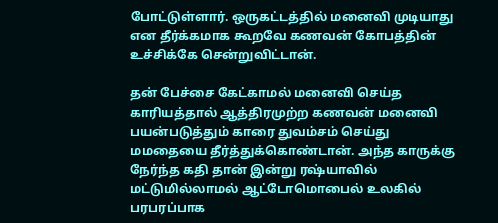போட்டுள்ளார். ஒருகட்டத்தில் மனைவி முடியாது என தீர்க்கமாக கூறவே கணவன் கோபத்தின் உச்சிக்கே சென்றுவிட்டான்.

தன் பேச்சை கேட்காமல் மனைவி செய்த காரியத்தால் ஆத்திரமுற்ற கணவன் மனைவி பயன்படுத்தும் காரை துவம்சம் செய்து மமதையை தீர்த்துக்கொண்டான். அந்த காருக்கு நேர்ந்த கதி தான் இன்று ரஷ்யாவில் மட்டுமில்லாமல் ஆட்டோமொபைல் உலகில் பரபரப்பாக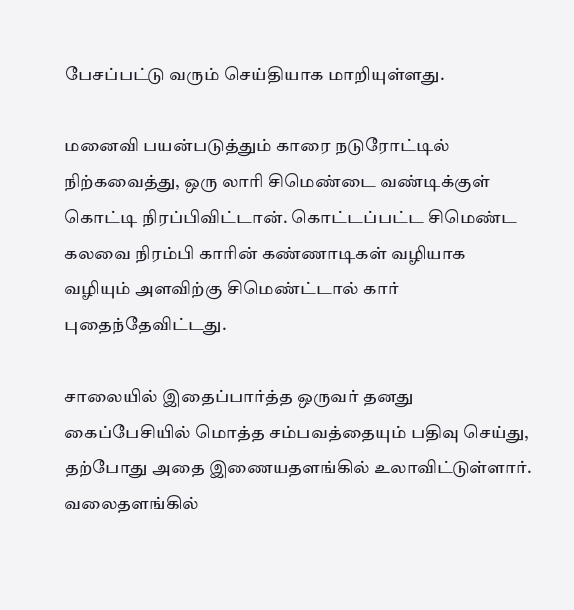பேசப்பட்டு வரும் செய்தியாக மாறியுள்ளது.

மனைவி பயன்படுத்தும் காரை நடுரோட்டில் நிற்கவைத்து, ஒரு லாரி சிமெண்டை வண்டிக்குள் கொட்டி நிரப்பிவிட்டான். கொட்டப்பட்ட சிமெண்ட கலவை நிரம்பி காரின் கண்ணாடிகள் வழியாக வழியும் அளவிற்கு சிமெண்ட்டால் கார் புதைந்தேவிட்டது.

சாலையில் இதைப்பார்த்த ஒருவர் தனது கைப்பேசியில் மொத்த சம்பவத்தையும் பதிவு செய்து, தற்போது அதை இணையதளங்கில் உலாவிட்டுள்ளார். வலைதளங்கில்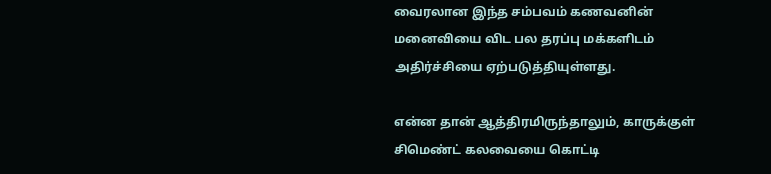வைரலான இந்த சம்பவம் கணவனின் மனைவியை விட பல தரப்பு மக்களிடம் அதிர்ச்சியை ஏற்படுத்தியுள்ளது.

என்ன தான் ஆத்திரமிருந்தாலும், காருக்குள் சிமெண்ட் கலவையை கொட்டி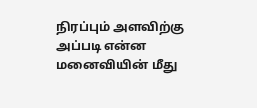நிரப்பும் அளவிற்கு அப்படி என்ன மனைவியின் மீது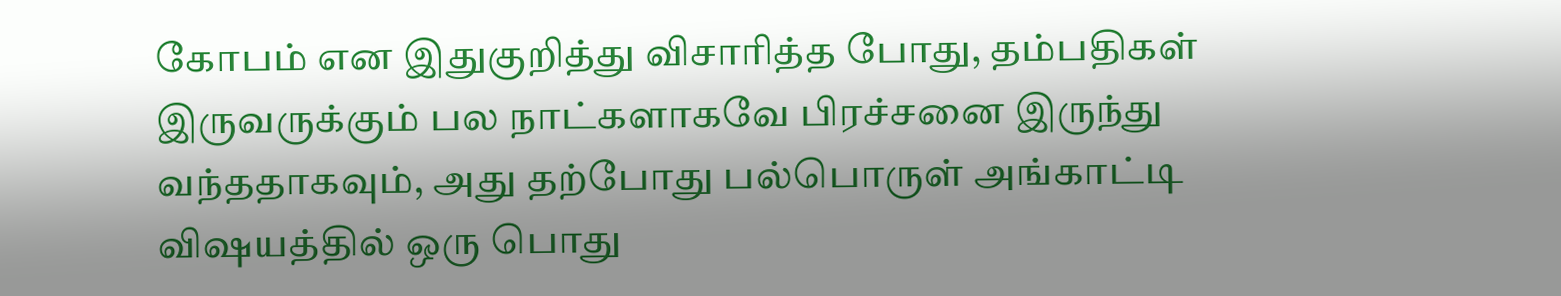கோபம் என இதுகுறித்து விசாரித்த போது, தம்பதிகள் இருவருக்கும் பல நாட்களாகவே பிரச்சனை இருந்து வந்ததாகவும், அது தற்போது பல்பொருள் அங்காட்டி விஷயத்தில் ஒரு பொது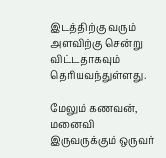இடத்திற்கு வரும் அளவிற்கு சென்று விட்டதாகவும் தெரியவந்துள்ளது.

மேலும் கணவன், மனைவி இருவருக்கும் ஒருவர்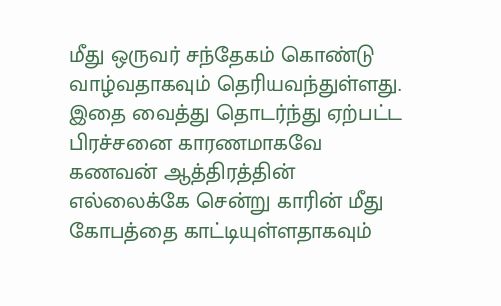மீது ஒருவர் சந்தேகம் கொண்டு வாழ்வதாகவும் தெரியவந்துள்ளது. இதை வைத்து தொடர்ந்து ஏற்பட்ட பிரச்சனை காரணமாகவே கணவன் ஆத்திரத்தின் எல்லைக்கே சென்று காரின் மீது கோபத்தை காட்டியுள்ளதாகவும்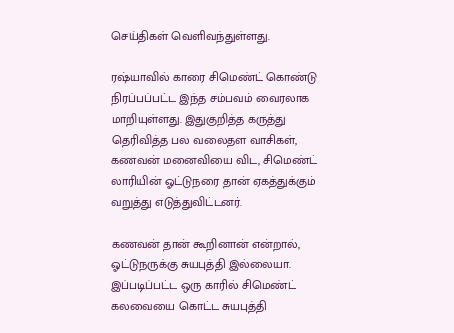செய்திகள் வெளிவந்துள்ளது.

ரஷ்யாவில் காரை சிமெண்ட் கொண்டு நிரப்பப்பட்ட இந்த சம்பவம் வைரலாக மாறியுள்ளது. இதுகுறித்த கருத்து தெரிவித்த பல வலைதள வாசிகள், கணவன் மனைவியை விட, சிமெண்ட் லாரியின் ஓட்டுநரை தான் ஏகத்துக்கும் வறுத்து எடுத்துவிட்டனர்.

கணவன் தான் கூறினான் என்றால், ஓட்டுநருக்கு சுயபுத்தி இல்லையா. இப்படிப்பட்ட ஒரு காரில் சிமெண்ட் கலவையை கொட்ட சுயபுத்தி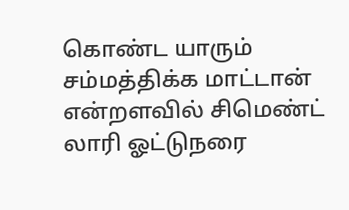கொண்ட யாரும் சம்மத்திக்க மாட்டான் என்றளவில் சிமெண்ட் லாரி ஓட்டுநரை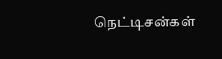நெட்டிசன்கள்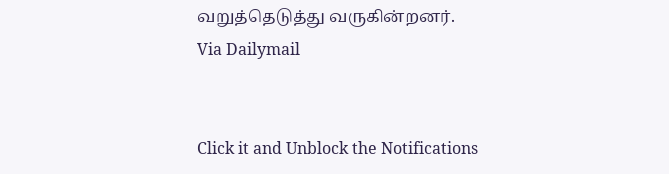வறுத்தெடுத்து வருகின்றனர்.
Via Dailymail


Click it and Unblock the Notifications